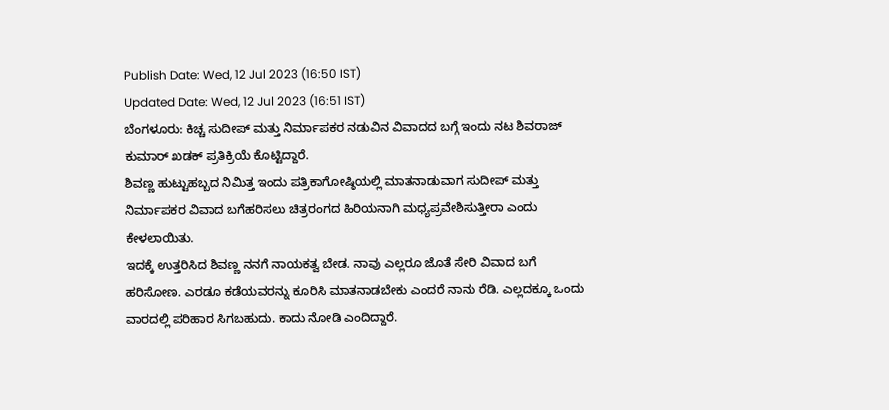Publish Date: Wed, 12 Jul 2023 (16:50 IST)
Updated Date: Wed, 12 Jul 2023 (16:51 IST)
ಬೆಂಗಳೂರು: ಕಿಚ್ಚ ಸುದೀಪ್ ಮತ್ತು ನಿರ್ಮಾಪಕರ ನಡುವಿನ ವಿವಾದದ ಬಗ್ಗೆ ಇಂದು ನಟ ಶಿವರಾಜ್ ಕುಮಾರ್ ಖಡಕ್ ಪ್ರತಿಕ್ರಿಯೆ ಕೊಟ್ಟಿದ್ದಾರೆ.
ಶಿವಣ್ಣ ಹುಟ್ಟುಹಬ್ಬದ ನಿಮಿತ್ತ ಇಂದು ಪತ್ರಿಕಾಗೋಷ್ಠಿಯಲ್ಲಿ ಮಾತನಾಡುವಾಗ ಸುದೀಪ್ ಮತ್ತು ನಿರ್ಮಾಪಕರ ವಿವಾದ ಬಗೆಹರಿಸಲು ಚಿತ್ರರಂಗದ ಹಿರಿಯನಾಗಿ ಮಧ್ಯಪ್ರವೇಶಿಸುತ್ತೀರಾ ಎಂದು ಕೇಳಲಾಯಿತು.
ಇದಕ್ಕೆ ಉತ್ತರಿಸಿದ ಶಿವಣ್ಣ ನನಗೆ ನಾಯಕತ್ವ ಬೇಡ. ನಾವು ಎಲ್ಲರೂ ಜೊತೆ ಸೇರಿ ವಿವಾದ ಬಗೆ ಹರಿಸೋಣ. ಎರಡೂ ಕಡೆಯವರನ್ನು ಕೂರಿಸಿ ಮಾತನಾಡಬೇಕು ಎಂದರೆ ನಾನು ರೆಡಿ. ಎಲ್ಲದಕ್ಕೂ ಒಂದು ವಾರದಲ್ಲಿ ಪರಿಹಾರ ಸಿಗಬಹುದು. ಕಾದು ನೋಡಿ ಎಂದಿದ್ದಾರೆ.